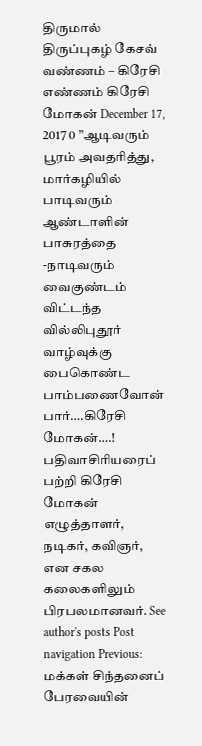திருமால் திருப்புகழ் கேசவ் வண்ணம் – கிரேசி எண்ணம் கிரேசி மோகன் December 17, 2017 0 ”ஆடிவரும் பூரம் அவதரித்து, மார்கழியில் பாடிவரும் ஆண்டாளின் பாசுரத்தை -நாடிவரும் வைகுண்டம் விட்டந்த வில்லிபுதூர் வாழ்வுக்கு பைகொண்ட பாம்பணைவோன் பார்….கிரேசி மோகன்….! பதிவாசிரியரைப் பற்றி கிரேசி மோகன் எழுத்தாளர், நடிகர், கவிஞர், என சகல கலைகளிலும் பிரபலமானவர். See author's posts Post navigation Previous: மக்கள் சிந்தனைப் பேரவையின்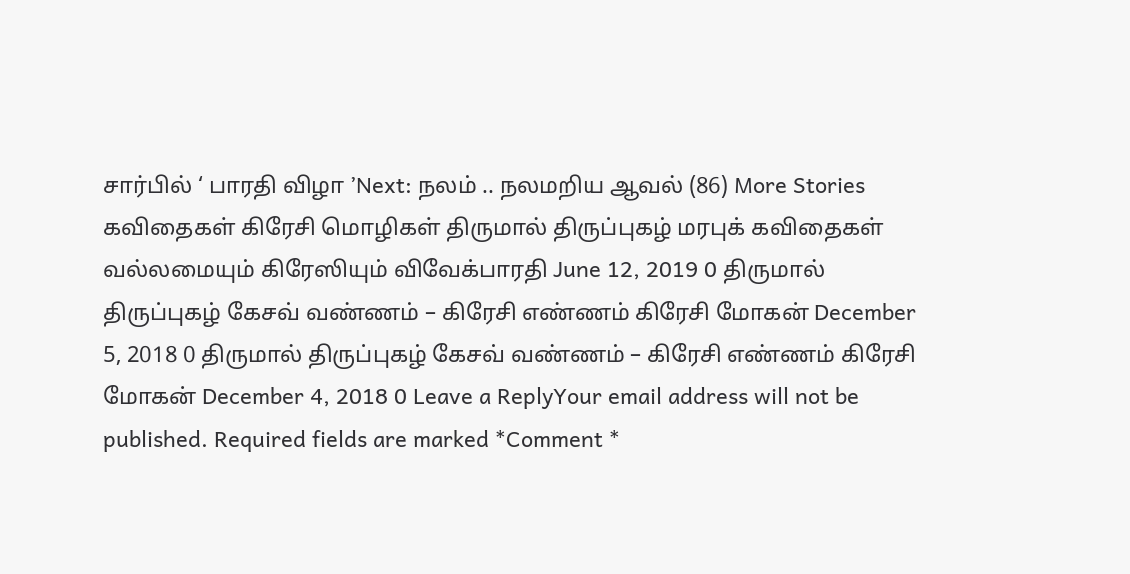சார்பில் ‘ பாரதி விழா ’Next: நலம் .. நலமறிய ஆவல் (86) More Stories கவிதைகள் கிரேசி மொழிகள் திருமால் திருப்புகழ் மரபுக் கவிதைகள் வல்லமையும் கிரேஸியும் விவேக்பாரதி June 12, 2019 0 திருமால் திருப்புகழ் கேசவ் வண்ணம் – கிரேசி எண்ணம் கிரேசி மோகன் December 5, 2018 0 திருமால் திருப்புகழ் கேசவ் வண்ணம் – கிரேசி எண்ணம் கிரேசி மோகன் December 4, 2018 0 Leave a ReplyYour email address will not be published. Required fields are marked *Comment *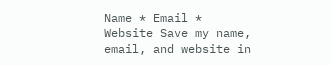Name * Email * Website Save my name, email, and website in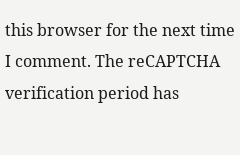this browser for the next time I comment. The reCAPTCHA verification period has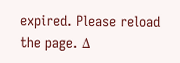expired. Please reload the page. Δ